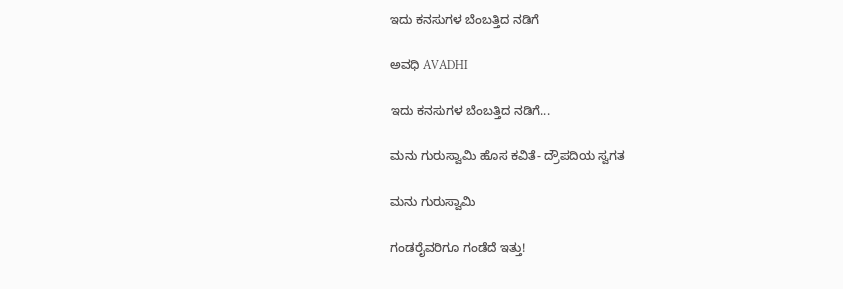ಇದು ಕನಸುಗಳ ಬೆಂಬತ್ತಿದ ನಡಿಗೆ‍

ಅವಧಿ AVADHI

ಇದು ಕನಸುಗಳ ಬೆಂಬತ್ತಿದ ನಡಿಗೆ...

ಮನು ಗುರುಸ್ವಾಮಿ ಹೊಸ ಕವಿತೆ- ದ್ರೌಪದಿಯ ಸ್ವಗತ

ಮನು ಗುರುಸ್ವಾಮಿ

ಗಂಡರೈವರಿಗೂ ಗಂಡೆದೆ ಇತ್ತು!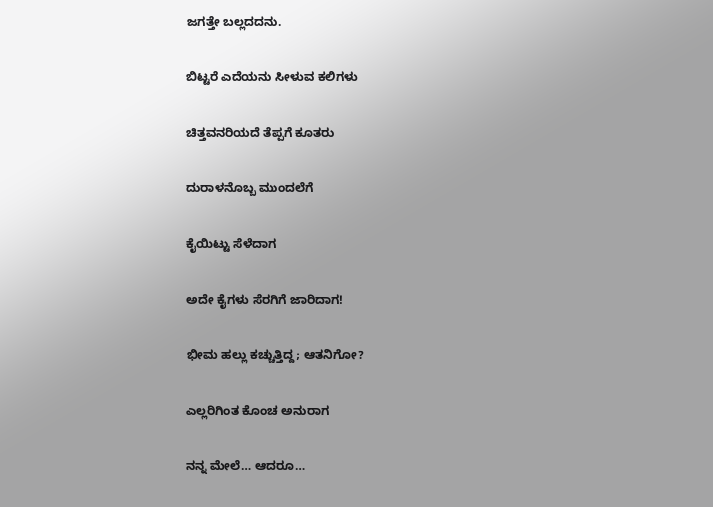ಜಗತ್ತೇ ಬಲ್ಲದದನು.

ಬಿಟ್ಟರೆ ಎದೆಯನು ಸೀಳುವ ಕಲಿಗಳು

ಚಿತ್ತವನರಿಯದೆ ತೆಪ್ಪಗೆ ಕೂತರು

ದುರಾಳನೊಬ್ಬ ಮುಂದಲೆಗೆ

ಕೈಯಿಟ್ಟು ಸೆಳೆದಾಗ

ಅದೇ ಕೈಗಳು ಸೆರಗಿಗೆ ಜಾರಿದಾಗ!

ಭೀಮ ಹಲ್ಲು ಕಚ್ಚುತ್ತಿದ್ದ; ಆತನಿಗೋ?

ಎಲ್ಲರಿಗಿಂತ ಕೊಂಚ ಅನುರಾಗ

ನನ್ನ ಮೇಲೆ… ಆದರೂ…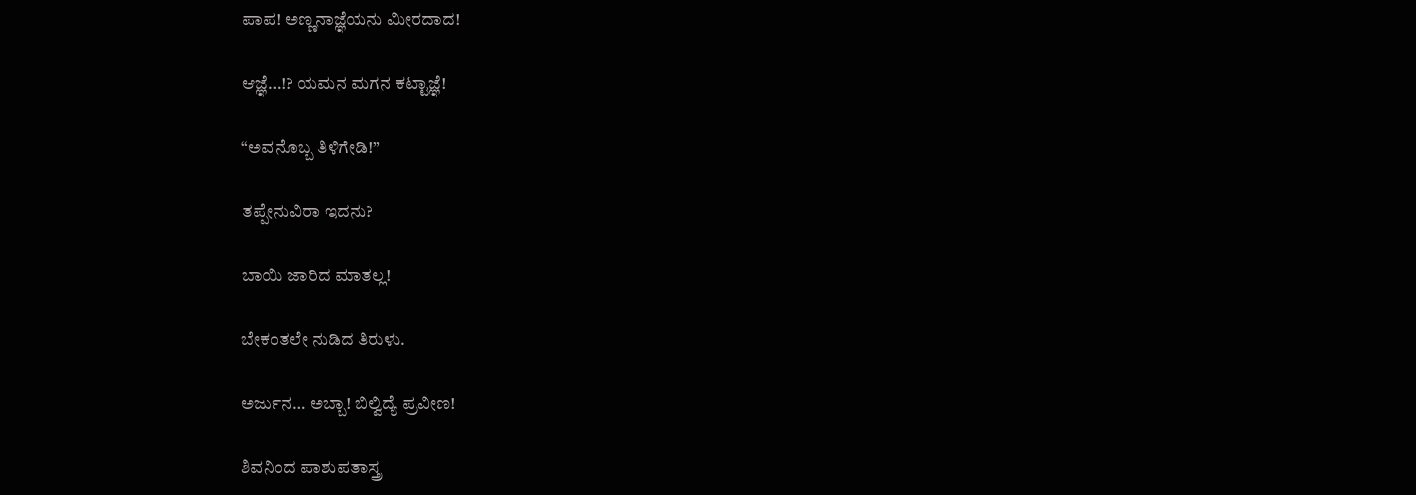ಪಾಪ! ಅಣ್ಣನಾಜ್ಞೆಯನು ಮೀರದಾದ!

ಆಜ್ಞೆ…!? ಯಮನ ಮಗನ ಕಟ್ಟಾಜ್ಞೆ!

“ಅವನೊಬ್ಬ ತಿಳಿಗೇಡಿ!”

ತಪ್ಪೇನುವಿರಾ ಇದನು?

ಬಾಯಿ ಜಾರಿದ ಮಾತಲ್ಲ!

ಬೇಕಂತಲೇ ನುಡಿದ ತಿರುಳು.

ಅರ್ಜುನ… ಅಬ್ಬಾ! ಬಿಲ್ವಿದ್ಯೆ ಪ್ರವೀಣ!

ಶಿವನಿಂದ ಪಾಶುಪತಾಸ್ತ್ರ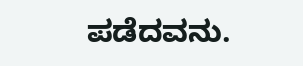ಪಡೆದವನು.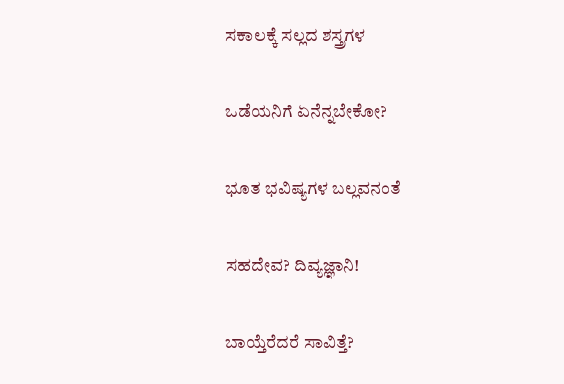ಸಕಾಲಕ್ಕೆ ಸಲ್ಲದ ಶಸ್ತ್ರಗಳ

ಒಡೆಯನಿಗೆ ಏನೆನ್ನಬೇಕೋ?

ಭೂತ ಭವಿಷ್ಯಗಳ ಬಲ್ಲವನಂತೆ

ಸಹದೇವ? ದಿವ್ಯಜ್ಞಾನಿ!

ಬಾಯ್ತೆರೆದರೆ ಸಾವಿತ್ತೆ?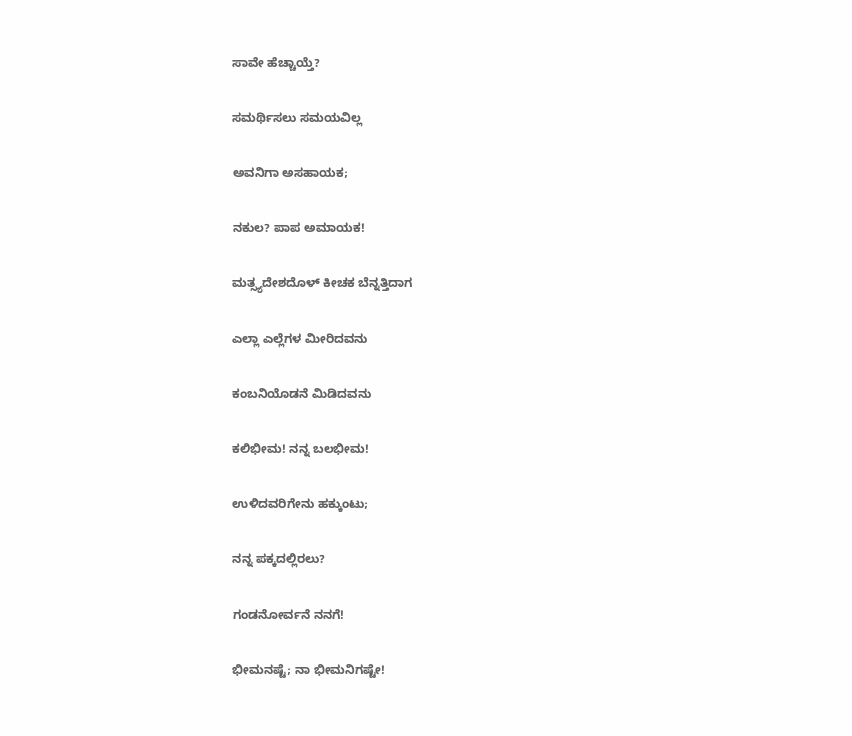ಸಾವೇ ಹೆಚ್ಚಾಯ್ತೆ?

ಸಮರ್ಥಿಸಲು ಸಮಯವಿಲ್ಲ

ಅವನಿಗಾ ಅಸಹಾಯಕ;

ನಕುಲ? ಪಾಪ ಅಮಾಯಕ!

ಮತ್ಸ್ಯದೇಶದೊಳ್ ಕೀಚಕ ಬೆನ್ನತ್ತಿದಾಗ

ಎಲ್ಲಾ ಎಲ್ಲೆಗಳ ಮೀರಿದವನು

ಕಂಬನಿಯೊಡನೆ ಮಿಡಿದವನು

ಕಲಿಭೀಮ! ನನ್ನ ಬಲಭೀಮ!

ಉಳಿದವರಿಗೇನು ಹಕ್ಕುಂಟು;

ನನ್ನ ಪಕ್ಕದಲ್ಲಿರಲು?

ಗಂಡನೋರ್ವನೆ ನನಗೆ!

ಭೀಮನಷ್ಟೆ; ನಾ ಭೀಮನಿಗಷ್ಟೇ!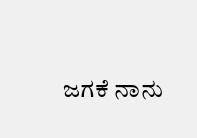ಜಗಕೆ ನಾನು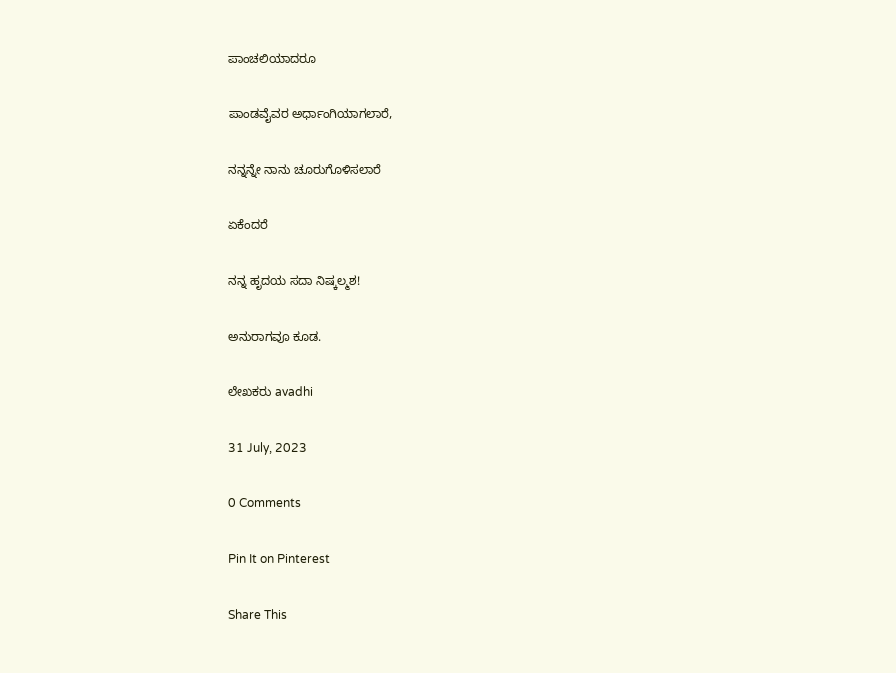ಪಾಂಚಲಿಯಾದರೂ

ಪಾಂಡವೈವರ ಅರ್ಧಾಂಗಿಯಾಗಲಾರೆ,

ನನ್ನನ್ನೇ ನಾನು ಚೂರುಗೊಳಿಸಲಾರೆ

ಏಕೆಂದರೆ

ನನ್ನ ಹೃದಯ ಸದಾ ನಿಷ್ಕಲ್ಮಶ!

ಅನುರಾಗವೂ ಕೂಡ.

ಲೇಖಕರು avadhi

31 July, 2023

0 Comments

Pin It on Pinterest

Share This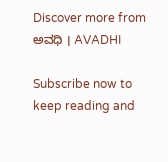Discover more from ಅವಧಿ । AVADHI

Subscribe now to keep reading and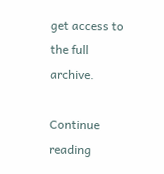get access to the full archive.

Continue reading